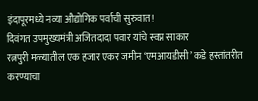इंदापूरमध्ये नव्या औद्योगिक पर्वाची सुरुवात!
दिवंगत उपमुख्यमंत्री अजितदादा पवार यांचे स्वप्न साकार
रत्नपुरी मळ्यातील एक हजार एकर जमीन ‘एमआयडीसी’ कडे हस्तांतरीत करण्याचा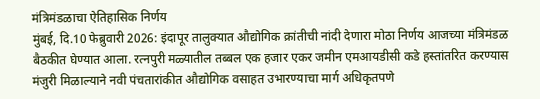मंत्रिमंडळाचा ऐतिहासिक निर्णय
मुंबई, दि.10 फेब्रुवारी 2026: इंदापूर तालुक्यात औद्योगिक क्रांतीची नांदी देणारा मोठा निर्णय आजच्या मंत्रिमंडळ बैठकीत घेण्यात आला. रत्नपुरी मळ्यातील तब्बल एक हजार एकर जमीन एमआयडीसी कडे हस्तांतरित करण्यास मंजुरी मिळाल्याने नवी पंचतारांकीत औद्योगिक वसाहत उभारण्याचा मार्ग अधिकृतपणे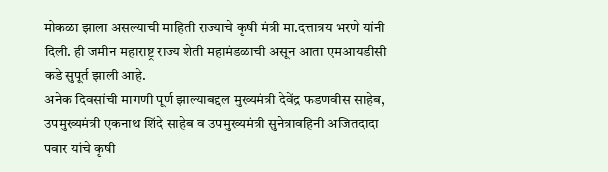मोकळा झाला असल्याची माहिती राज्याचे कृषी मंत्री मा.दत्तात्रय भरणे यांनी दिली. ही जमीन महाराष्ट्र राज्य शेती महामंडळाची असून आता एमआयडीसी कडे सुपूर्त झाली आहे.
अनेक दिवसांची मागणी पूर्ण झाल्याबद्दल मुख्यमंत्री देवेंद्र फडणवीस साहेब, उपमुख्यमंत्री एकनाथ शिंदे साहेब व उपमुख्यमंत्री सुनेत्रावहिनी अजितदादा पवार यांचे कृषी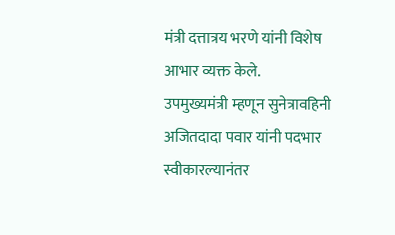मंत्री दत्तात्रय भरणे यांनी विशेष आभार व्यक्त केले.
उपमुख्यमंत्री म्हणून सुनेत्रावहिनी अजितदादा पवार यांनी पदभार स्वीकारल्यानंतर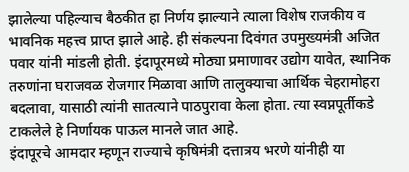झालेल्या पहिल्याच बैठकीत हा निर्णय झाल्याने त्याला विशेष राजकीय व भावनिक महत्त्व प्राप्त झाले आहे. ही संकल्पना दिवंगत उपमुख्यमंत्री अजित पवार यांनी मांडली होती. इंदापूरमध्ये मोठ्या प्रमाणावर उद्योग यावेत, स्थानिक तरुणांना घराजवळ रोजगार मिळावा आणि तालुक्याचा आर्थिक चेहरामोहरा बदलावा, यासाठी त्यांनी सातत्याने पाठपुरावा केला होता. त्या स्वप्नपूर्तीकडे टाकलेले हे निर्णायक पाऊल मानले जात आहे.
इंदापूरचे आमदार म्हणून राज्याचे कृषिमंत्री दत्तात्रय भरणे यांनीही या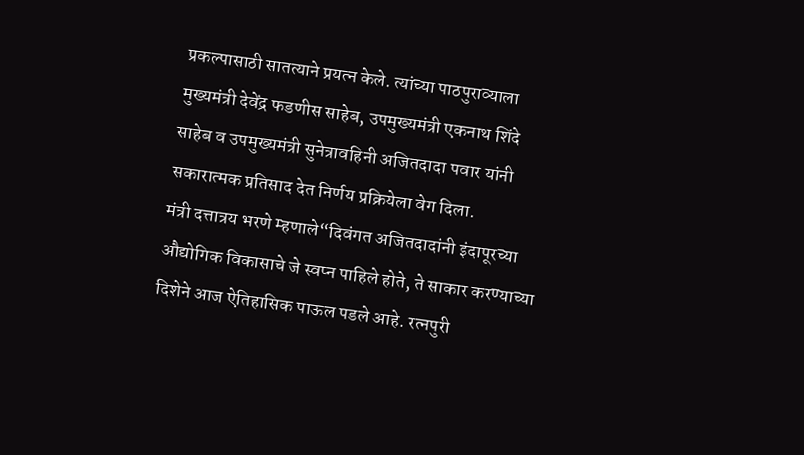प्रकल्पासाठी सातत्याने प्रयत्न केले. त्यांच्या पाठपुराव्याला मुख्यमंत्री देवेंद्र फडणीस साहेब, उपमुख्यमंत्री एकनाथ शिंदे साहेब व उपमुख्यमंत्री सुनेत्रावहिनी अजितदादा पवार यांनी सकारात्मक प्रतिसाद देत निर्णय प्रक्रियेला वेग दिला.
मंत्री दत्तात्रय भरणे म्हणाले“दिवंगत अजितदादांनी इंदापूरच्या औद्योगिक विकासाचे जे स्वप्न पाहिले होते, ते साकार करण्याच्या दिशेने आज ऐतिहासिक पाऊल पडले आहे. रत्नपुरी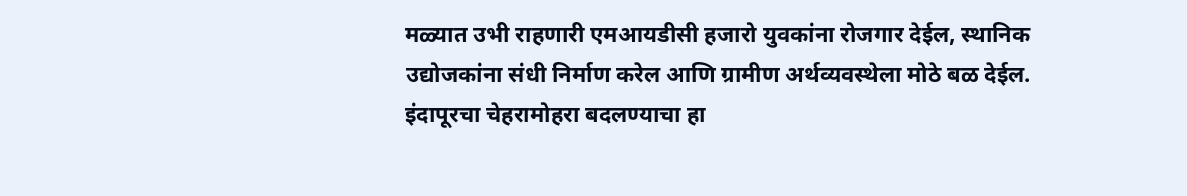मळ्यात उभी राहणारी एमआयडीसी हजारो युवकांना रोजगार देईल, स्थानिक उद्योजकांना संधी निर्माण करेल आणि ग्रामीण अर्थव्यवस्थेला मोठे बळ देईल. इंदापूरचा चेहरामोहरा बदलण्याचा हा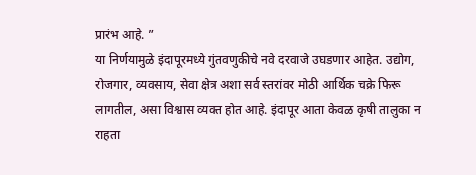प्रारंभ आहे. ”
या निर्णयामुळे इंदापूरमध्ये गुंतवणुकीचे नवे दरवाजे उघडणार आहेत. उद्योग, रोजगार, व्यवसाय, सेवा क्षेत्र अशा सर्व स्तरांवर मोठी आर्थिक चक्रे फिरू लागतील, असा विश्वास व्यक्त होत आहे. इंदापूर आता केवळ कृषी तालुका न राहता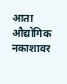आता औद्योगिक नकाशावर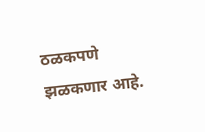ठळकपणे झळकणार आहे.